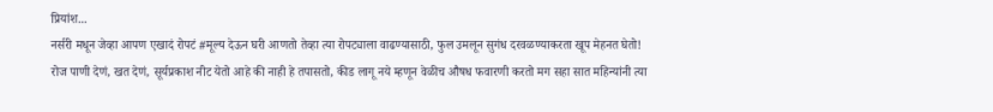प्रियांश...
नर्सरी मधून जेव्हा आपण एखादं रोपटं #मूल्य देऊन घरी आणतो तेव्हा त्या रोपट्याला वाढण्यासाठी, फुल उमलून सुगंध दरवळण्याकरता खूप मेहनत घेतो! रोज पाणी देणं, खत देणं, सूर्यप्रकाश नीट येतो आहे की नाही हे तपासतो, कीड लागू नये म्हणून वेळीच औषध फवारणी करतो मग सहा सात महिन्यांनी त्या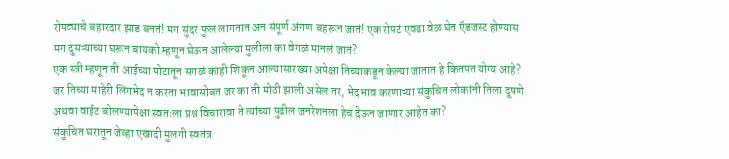रोपट्याचे बहारदार झाड बनतं! मग सुंदर फुल लागतात अन संपूर्ण अंगण बहरून जातं! एक रोपटं एवढा वेळ घेत ऍडजस्ट होण्यास मग दुसऱ्याच्या घरून बायको म्हणून घेऊन आलेल्या मुलीला का वेगळं मानलं जातं?
एक स्त्री म्हणून ती आईच्या पोटातून सगळं काही शिकून आल्यासारख्या अपेक्षा तिच्याकडून केल्या जातात हे कितपत योग्य आहे? जर तिच्या माहेरी लिंगभेद न करता भावासोबत जर का ती मोठी झाली असेल तर, भेदभाव करणाऱ्या संकुचित लोकांनी तिला दूषणे अथवा वाईट बोलण्यापेक्षा स्वतःला प्रश्न विचारावा ते त्यांच्या पुढील जनरेशनला हेच देऊन जाणार आहेत का?
संकुचित घरातून जेव्हा एखादी मुलगी स्वतंत्र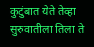कुटुंबात येते तेव्हा सुरुवातीला तिला ते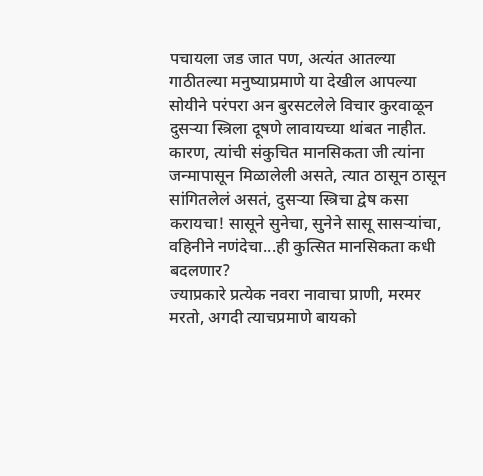पचायला जड जात पण, अत्यंत आतल्या गाठीतल्या मनुष्याप्रमाणे या देखील आपल्या सोयीने परंपरा अन बुरसटलेले विचार कुरवाळून दुसऱ्या स्त्रिला दूषणे लावायच्या थांबत नाहीत. कारण, त्यांची संकुचित मानसिकता जी त्यांना जन्मापासून मिळालेली असते, त्यात ठासून ठासून सांगितलेलं असतं, दुसऱ्या स्त्रिचा द्वेष कसा करायचा! सासूने सुनेचा, सुनेने सासू सासऱ्यांचा, वहिनीने नणंदेचा...ही कुत्सित मानसिकता कधी बदलणार?
ज्याप्रकारे प्रत्येक नवरा नावाचा प्राणी, मरमर मरतो, अगदी त्याचप्रमाणे बायको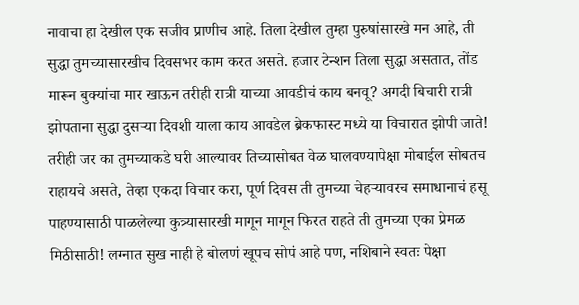नावाचा हा देखील एक सजीव प्राणीच आहे. तिला देखील तुम्हा पुरुषांसारखे मन आहे, ती सुद्धा तुमच्यासारखीच दिवसभर काम करत असते. हजार टेन्शन तिला सुद्धा असतात, तोंड मारून बुक्यांचा मार खाऊन तरीही रात्री याच्या आवडीचं काय बनवू? अगदी बिचारी रात्री झोपताना सुद्धा दुसऱ्या दिवशी याला काय आवडेल ब्रेकफास्ट मध्ये या विचारात झोपी जाते! तरीही जर का तुमच्याकडे घरी आल्यावर तिच्यासोबत वेळ घालवण्यापेक्षा मोबाईल सोबतच राहायचे असते, तेव्हा एकदा विचार करा, पूर्ण दिवस ती तुमच्या चेहऱ्यावरच समाधानाचं हसू पाहण्यासाठी पाळलेल्या कुत्र्यासारखी मागून मागून फिरत राहते ती तुमच्या एका प्रेमळ मिठीसाठी! लग्नात सुख नाही हे बोलणं खूपच सोपं आहे पण, नशिबाने स्वतः पेक्षा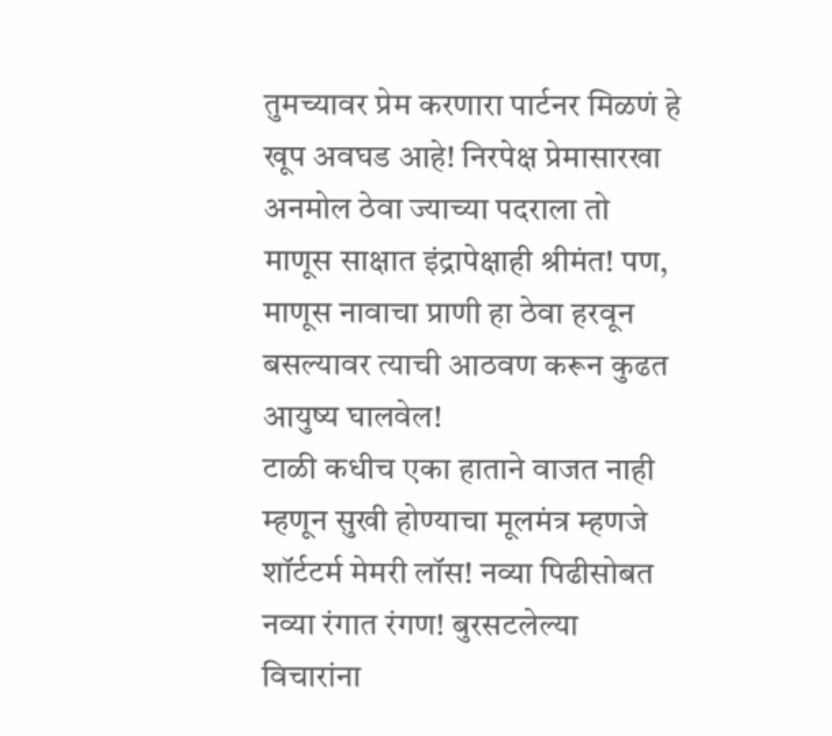तुमच्यावर प्रेम करणारा पार्टनर मिळणं हे खूप अवघड आहे! निरपेक्ष प्रेमासारखा अनमोल ठेवा ज्याच्या पदराला तो माणूस साक्षात इंद्रापेक्षाही श्रीमंत! पण, माणूस नावाचा प्राणी हा ठेवा हरवून बसल्यावर त्याची आठवण करून कुढत आयुष्य घालवेल!
टाळी कधीच एका हाताने वाजत नाही म्हणून सुखी होण्याचा मूलमंत्र म्हणजे शॉर्टटर्म मेमरी लॉस! नव्या पिढीसोबत नव्या रंगात रंगण! बुरसटलेल्या विचारांना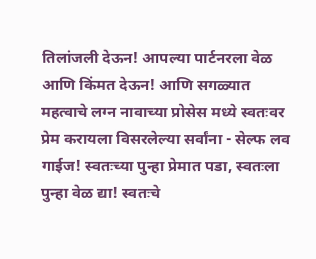तिलांजली देऊन! आपल्या पार्टनरला वेळ आणि किंमत देऊन! आणि सगळ्यात महत्वाचे लग्न नावाच्या प्रोसेस मध्ये स्वतःवर प्रेम करायला विसरलेल्या सर्वांना - सेल्फ लव गाईज! स्वतःच्या पुन्हा प्रेमात पडा, स्वतःला पुन्हा वेळ द्या! स्वतःचे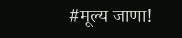#मूल्य जाणा!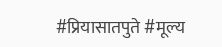#प्रियासातपुते #मूल्य